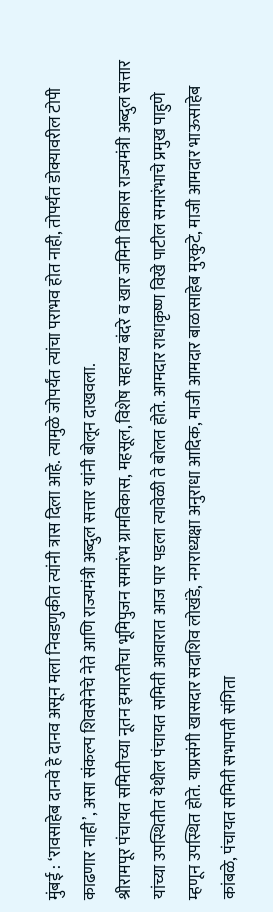मुंबई : ‘रावसाहेब दानवे हे दानव असून मला निवडणुकीत त्यांनी त्रास दिला आहे. त्यामुळे जोपर्यंत त्यांचा पराभव होत नाही, तोपर्यंत डोक्यावरील टोपी काढणार नाही’, असा संकल्प शिवसेनेचे नेते आणि राज्यमंत्री अब्दुल सत्तार यांनी बोलून दाखवला.
श्रीरामपूर पंचायत समितीच्या नूतन इमारतीचा भूमिपुजन समारंभ ग्रामविकास, महसूल, विशेष सहाय्य बंदरे व खार जमिनी विकास राज्यमंत्री अब्दुल सत्तार यांच्या उपस्थितीत येथील पंचायत समिती आवारात आज पार पडला त्यावेळी ते बोलत होते. आमदार राधाकृष्ण विखे पाटील समारंभाचे प्रमुख पाहुणे म्हणून उपस्थित होते. याप्रसंगी खासदार सदाशिव लोखंडे, नगराध्यक्षा अनुराधा आदिक, माजी आमदार बाळासाहेब मुरकुटे, माजी आमदार भाऊसाहेब कांबळे, पंचायत समिती सभापती संगिता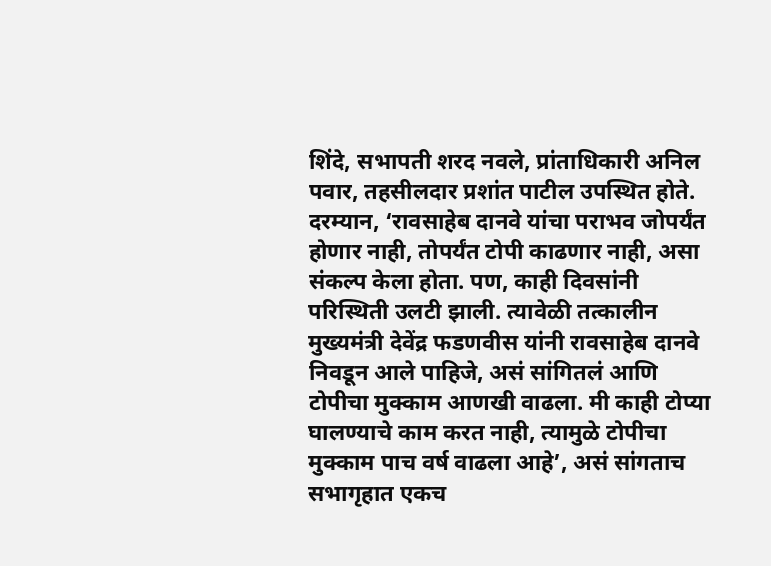शिंदे, सभापती शरद नवले, प्रांताधिकारी अनिल पवार, तहसीलदार प्रशांत पाटील उपस्थित होते.
दरम्यान, ‘रावसाहेब दानवे यांचा पराभव जोपर्यंत होणार नाही, तोपर्यंत टोपी काढणार नाही, असा संकल्प केला होता. पण, काही दिवसांनी परिस्थिती उलटी झाली. त्यावेळी तत्कालीन मुख्यमंत्री देवेंद्र फडणवीस यांनी रावसाहेब दानवे निवडून आले पाहिजे, असं सांगितलं आणि टोपीचा मुक्काम आणखी वाढला. मी काही टोप्या घालण्याचे काम करत नाही, त्यामुळे टोपीचा मुक्काम पाच वर्ष वाढला आहे’, असं सांगताच सभागृहात एकच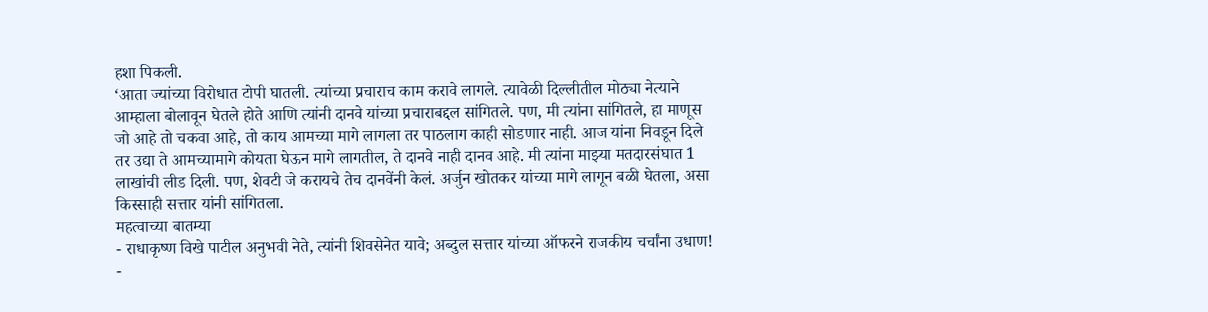हशा पिकली.
‘आता ज्यांच्या विरोधात टोपी घातली. त्यांच्या प्रचाराच काम करावे लागले. त्यावेळी दिल्लीतील मोठ्या नेत्याने आम्हाला बोलावून घेतले होते आणि त्यांनी दानवे यांच्या प्रचाराबद्दल सांगितले. पण, मी त्यांना सांगितले, हा माणूस जो आहे तो चकवा आहे, तो काय आमच्या मागे लागला तर पाठलाग काही सोडणार नाही. आज यांना निवडून दिले तर उद्या ते आमच्यामागे कोयता घेऊन मागे लागतील, ते दानवे नाही दानव आहे. मी त्यांना माझ्या मतदारसंघात 1 लाखांची लीड दिली. पण, शेवटी जे करायचे तेच दानवेंनी केलं. अर्जुन खोतकर यांच्या मागे लागून बळी घेतला, असा किस्साही सत्तार यांनी सांगितला.
महत्वाच्या बातम्या
- राधाकृष्ण विखे पाटील अनुभवी नेते, त्यांनी शिवसेनेत यावे; अब्दुल सत्तार यांच्या ऑफरने राजकीय चर्चांना उधाण!
-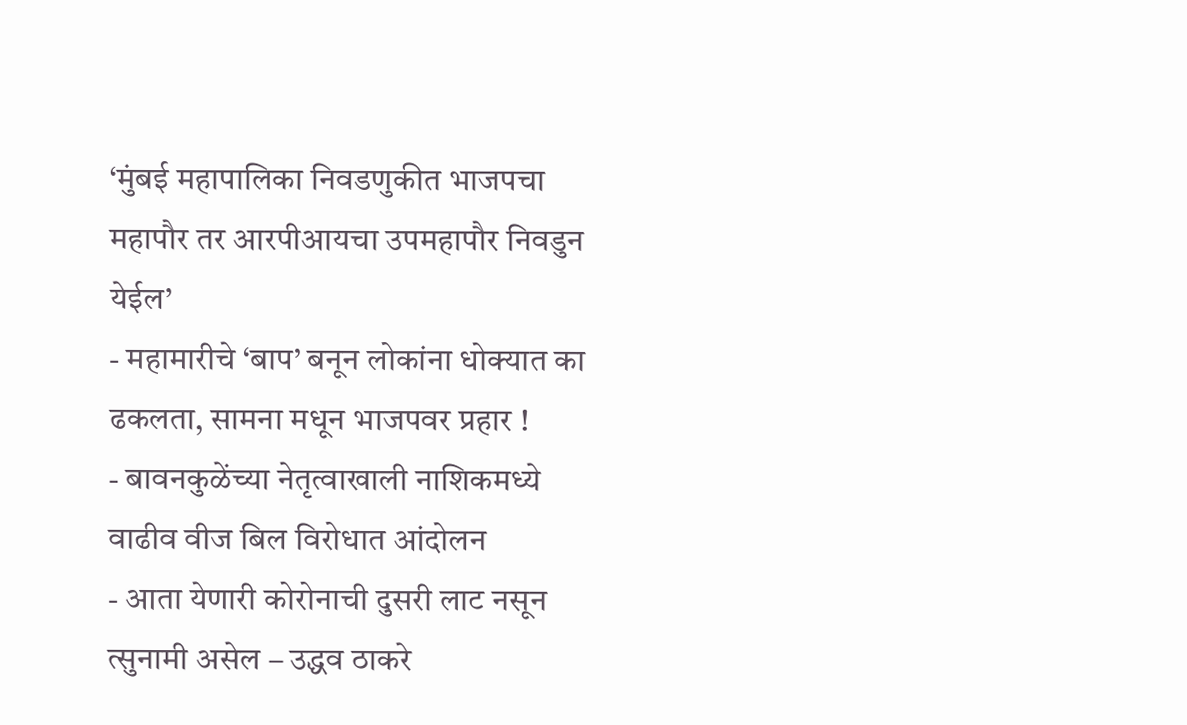‘मुंबई महापालिका निवडणुकीत भाजपचा महापौर तर आरपीआयचा उपमहापौर निवडुन येईल’
- महामारीचे ‘बाप’ बनून लोकांना धोक्यात का ढकलता, सामना मधून भाजपवर प्रहार !
- बावनकुळेंच्या नेतृत्वाखाली नाशिकमध्ये वाढीव वीज बिल विरोधात आंदोलन
- आता येणारी कोरोनाची दुसरी लाट नसून त्सुनामी असेल – उद्धव ठाकरे